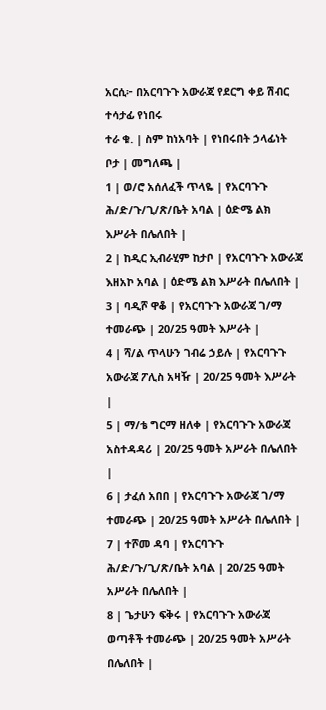አርሲ፦ በአርባጉጉ አውራጃ የደርግ ቀይ ሽብር ተሳታፊ የነበሩ
ተራ ቁ. | ስም ከነአባት | የነበሩበት ኃላፊነት ቦታ | መግለጫ |
1 | ወ/ሮ አሰለፈች ጥላዬ | የአርባጉጉ ሕ/ድ/ጉ/ጊ/ጽ/ቤት አባል | ዕድሜ ልክ እሥራት በሌለበት |
2 | ከዲር ኢብራሂም ከታቦ | የአርባጉጉ አውራጃ እዘአኮ አባል | ዕድሜ ልክ እሥራት በሌለበት |
3 | ባዲሾ ዋቆ | የአርባጉጉ አውራጃ ገ/ማ ተመራጭ | 20/25 ዓመት እሥራት |
4 | ሻ/ል ጥላሁን ገብሬ ኃይሉ | የአርባጉጉ አውራጃ ፖሊስ አዛዥ | 20/25 ዓመት እሥራት |
5 | ማ/ቴ ግርማ ዘለቀ | የአርባጉጉ አውራጃ አስተዳዳሪ | 20/25 ዓመት አሥራት በሌለበት |
6 | ታፈሰ አበበ | የአርባጉጉ አውራጃ ገ/ማ ተመራጭ | 20/25 ዓመት አሥራት በሌለበት |
7 | ተሾመ ዳባ | የአርባጉጉ ሕ/ድ/ጉ/ጊ/ጽ/ቤት አባል | 20/25 ዓመት አሥራት በሌለበት |
8 | ጌታሁን ፍቅሩ | የአርባጉጉ አውራጃ ወጣቶች ተመራጭ | 20/25 ዓመት አሥራት በሌለበት |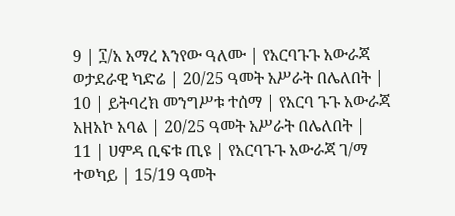9 | ፲/አ አማረ እንየው ዓለሙ | የአርባጉጉ አውራጃ ወታደራዊ ካድሬ | 20/25 ዓመት አሥራት በሌለበት |
10 | ይትባረክ መንግሥቱ ተሰማ | የአርባ ጉጉ አውራጃ አዘአኮ አባል | 20/25 ዓመት አሥራት በሌለበት |
11 | ሀምዳ ቢፍቱ ጢዩ | የአርባጉጉ አውራጃ ገ/ማ ተወካይ | 15/19 ዓመት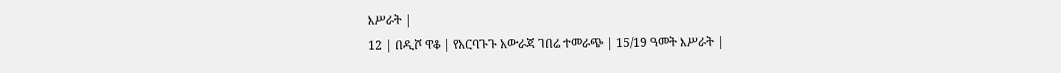እሥራት |
12 | በዲሾ ዋቆ | የአርባጉጉ አውራጃ ገበሬ ተመራጭ | 15/19 ዓመት እሥራት |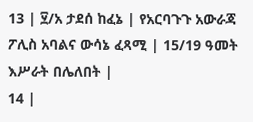13 | ፶/አ ታደሰ ከፈኔ | የአርባጉጉ አውራጃ ፖሊስ አባልና ውሳኔ ፈጻሚ | 15/19 ዓመት እሥራት በሌለበት |
14 |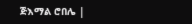ጅእማል ሮበሌ |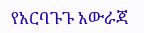የአርባጉጉ አውራጃ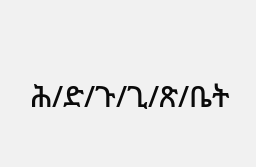ሕ/ድ/ጉ/ጊ/ጽ/ቤት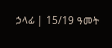ኃላፊ | 15/19 ዓመት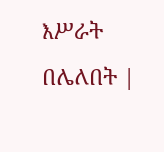እሥራት በሌለበት |